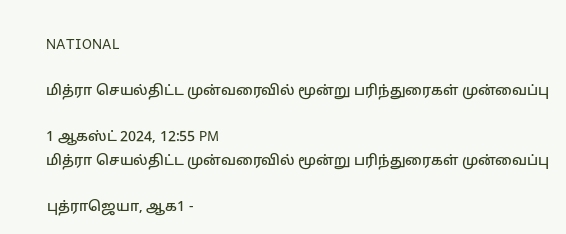NATIONAL

மித்ரா செயல்திட்ட முன்வரைவில் மூன்று பரிந்துரைகள் முன்வைப்பு

1 ஆகஸ்ட் 2024, 12:55 PM
மித்ரா செயல்திட்ட முன்வரைவில் மூன்று பரிந்துரைகள் முன்வைப்பு

புத்ராஜெயா, ஆக1 -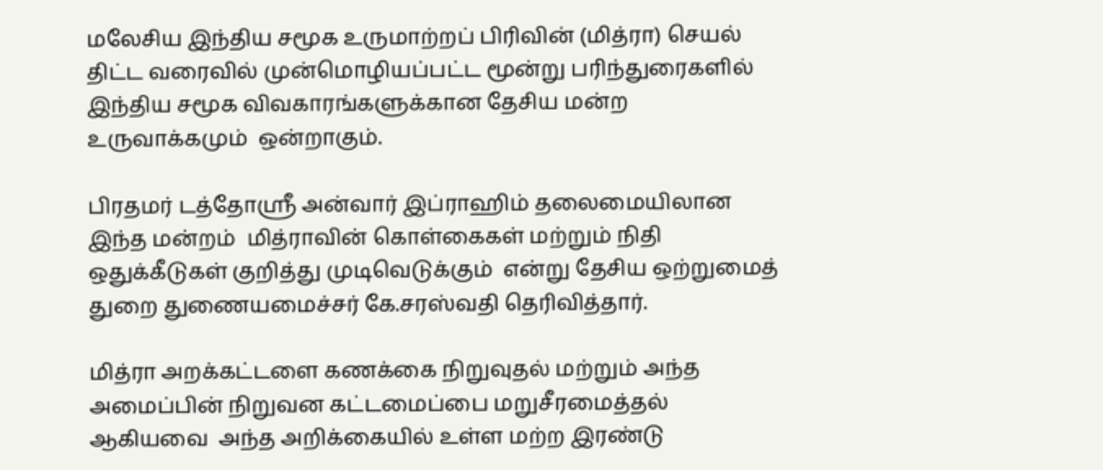மலேசிய இந்திய சமூக உருமாற்றப் பிரிவின் (மித்ரா) செயல் திட்ட வரைவில் முன்மொழியப்பட்ட மூன்று பரிந்துரைகளில் இந்திய சமூக விவகாரங்களுக்கான தேசிய மன்ற உருவாக்கமும்  ஒன்றாகும்.

பிரதமர் டத்தோஸ்ரீ அன்வார் இப்ராஹிம் தலைமையிலான இந்த மன்றம்  மித்ராவின் கொள்கைகள் மற்றும் நிதி ஒதுக்கீடுகள் குறித்து முடிவெடுக்கும்  என்று தேசிய ஒற்றுமைத் துறை துணையமைச்சர் கே.சரஸ்வதி தெரிவித்தார்.

மித்ரா அறக்கட்டளை கணக்கை நிறுவுதல் மற்றும் அந்த அமைப்பின் நிறுவன கட்டமைப்பை மறுசீரமைத்தல் ஆகியவை  அந்த அறிக்கையில் உள்ள மற்ற இரண்டு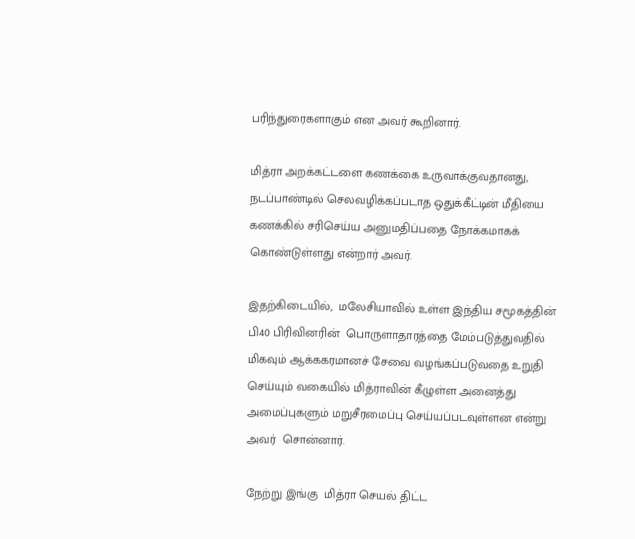பரிந்துரைகளாகும் என அவர் கூறினார்.

மித்ரா அறக்கட்டளை கணக்கை உருவாக்குவதானது,  நடப்பாண்டில் செலவழிக்கப்படாத ஒதுக்கீட்டின் மீதியை கணக்கில் சரிசெய்ய அனுமதிப்பதை நோக்கமாகக் கொண்டுள்ளது என்றார் அவர்.

இதற்கிடையில்,  மலேசியாவில் உள்ள இந்திய சமூகத்தின் பி40 பிரிவினரின்  பொருளாதாரத்தை மேம்படுத்துவதில் மிகவும் ஆக்ககரமானச் சேவை வழங்கப்படுவதை உறுதி செய்யும் வகையில் மித்ராவின் கீழுள்ள அனைத்து  அமைப்புகளும் மறுசீரமைப்பு செய்யப்படவுள்ளன என்று அவர்  சொன்னார்.

நேற்று இங்கு  மித்ரா செயல் திட்ட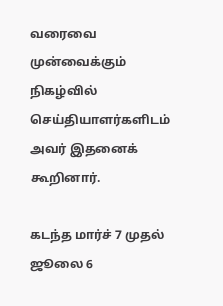வரைவை  முன்வைக்கும் நிகழ்வில் செய்தியாளர்களிடம் அவர் இதனைக் கூறினார்.

கடந்த மார்ச் 7 முதல் ஜூலை 6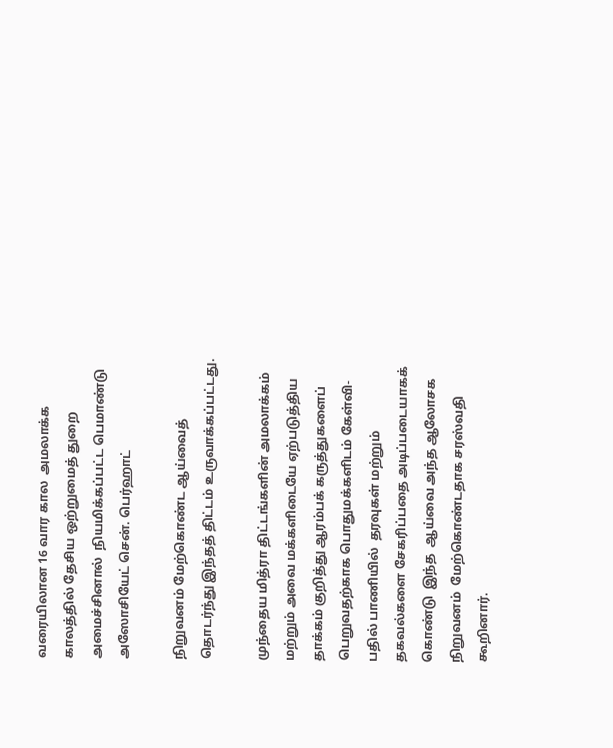வரையிலான 16 வார கால  அமலாக்க காலத்தில் தேசிய ஒற்றுமைத் துறை  அமைச்சினால்  நியமிக்கப்பட்ட பெமாண்டு அஸோசியேட் சென். பெர்ஹாட்

நிறுவனம் மேற்கொண்ட ஆய்வைத் தொடர்ந்து இந்தத் திட்டம் உருவாக்கப்பட்டது.

முந்தைய மித்ரா திட்டங்களின் அமலாக்கம்  மற்றும் அவை மக்களிடையே ஏற்படுத்திய  தாக்கம் குறித்து ஆரம்பக் கருத்துகளைப் பெறுவதற்காக பொதுமக்களிடம் கேள்வி-பதில் பாணியில்  தரவுகள் மற்றும் தகவல்களை சேகரிப்பதை அடிப்படையாகக் கொண்டு  இந்த  ஆய்வை அந்த ஆலோசக நிறுவனம்  மேற்கொண்டதாக சரஸ்வதி கூறினார்.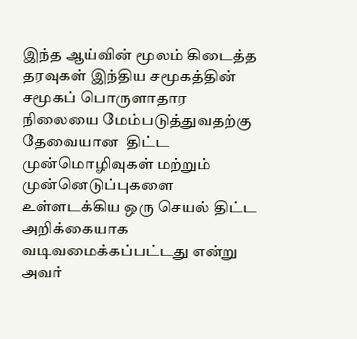இந்த ஆய்வின் மூலம் கிடைத்த  தரவுகள் இந்திய சமூகத்தின் சமூகப் பொருளாதார நிலையை மேம்படுத்துவதற்கு தேவையான  திட்ட முன்மொழிவுகள் மற்றும் முன்னெடுப்புகளை உள்ளடக்கிய ஒரு செயல் திட்ட அறிக்கையாக வடிவமைக்கப்பட்டது என்று அவர்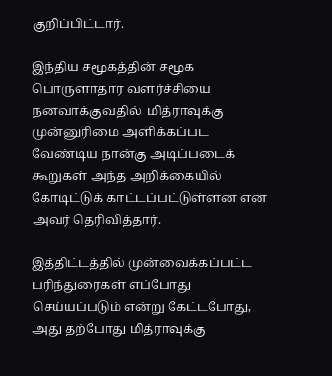குறிப்பிட்டார்.

இந்திய சமூகத்தின் சமூக பொருளாதார வளர்ச்சியை நனவாக்குவதில்  மித்ராவுக்கு முன்னுரிமை அளிக்கப்பட வேண்டிய நான்கு அடிப்படைக் கூறுகள் அந்த அறிக்கையில் கோடிட்டுக் காட்டப்பட்டுள்ளன என அவர் தெரிவித்தார்.

இத்திட்டத்தில் முன்வைக்கப்பட்ட பரிந்துரைகள் எப்போது செய்யப்படும் என்று கேட்டபோது,   அது தற்போது மித்ராவுக்கு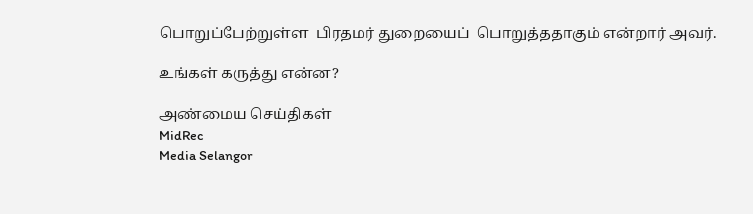பொறுப்பேற்றுள்ள  பிரதமர் துறையைப்  பொறுத்ததாகும் என்றார் அவர்.

உங்கள் கருத்து என்ன?

அண்மைய செய்திகள்
MidRec
Media Selangor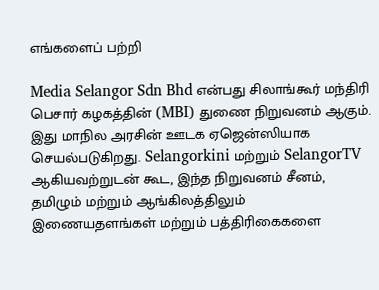எங்களைப் பற்றி

Media Selangor Sdn Bhd என்பது சிலாங்கூர் மந்திரி பெசார் கழகத்தின் (MBI) துணை நிறுவனம் ஆகும். இது மாநில அரசின் ஊடக ஏஜென்ஸியாக செயல்படுகிறது. Selangorkini மற்றும் SelangorTV ஆகியவற்றுடன் கூட, இந்த நிறுவனம் சீனம், தமிழும் மற்றும் ஆங்கிலத்திலும் இணையதளங்கள் மற்றும் பத்திரிகைகளை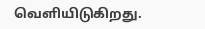வெளியிடுகிறது.